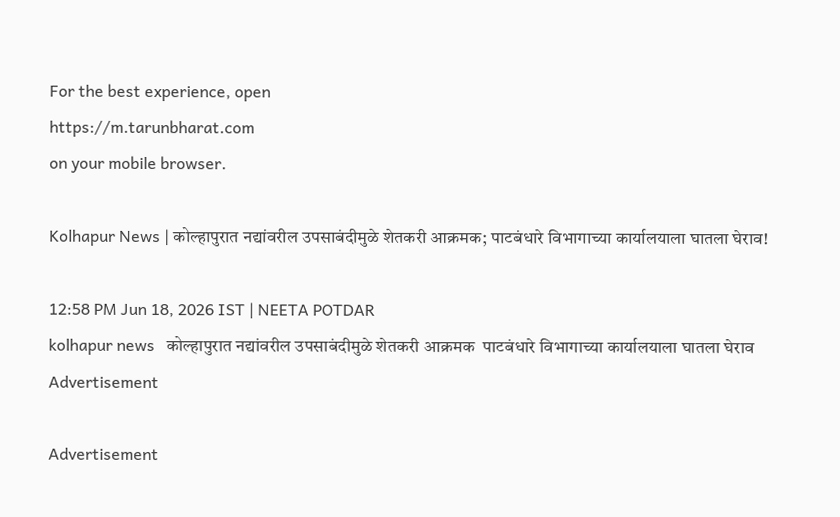For the best experience, open
https://m.tarunbharat.com
on your mobile browser.

Kolhapur News | कोल्हापुरात नद्यांवरील उपसाबंदीमुळे शेतकरी आक्रमक; पाटबंधारे विभागाच्या कार्यालयाला घातला घेराव!

12:58 PM Jun 18, 2026 IST | NEETA POTDAR
kolhapur news   कोल्हापुरात नद्यांवरील उपसाबंदीमुळे शेतकरी आक्रमक  पाटबंधारे विभागाच्या कार्यालयाला घातला घेराव
Advertisement

Advertisement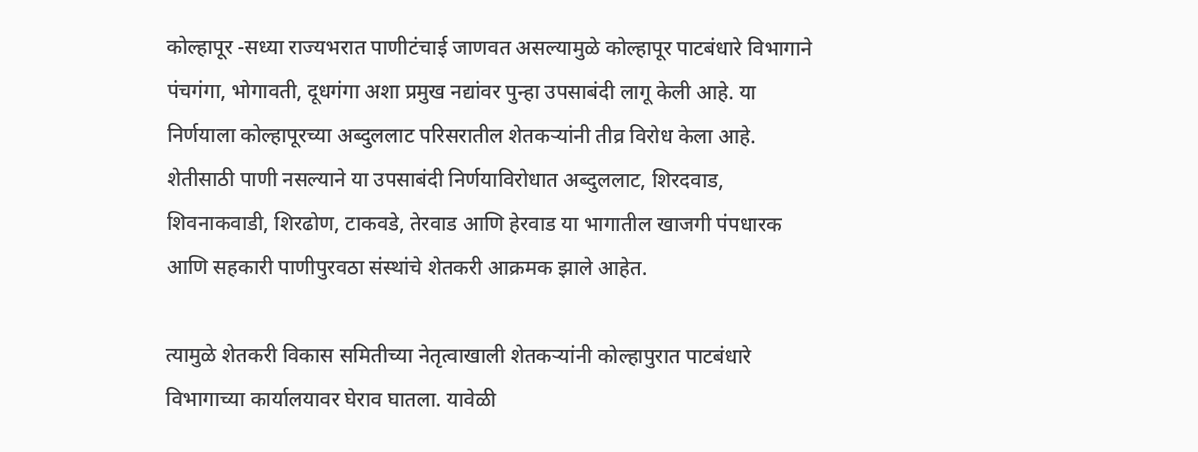कोल्हापूर -सध्या राज्यभरात पाणीटंचाई जाणवत असल्यामुळे कोल्हापूर पाटबंधारे विभागाने पंचगंगा, भोगावती, दूधगंगा अशा प्रमुख नद्यांवर पुन्हा उपसाबंदी लागू केली आहे. या निर्णयाला कोल्हापूरच्या अब्दुललाट परिसरातील शेतकऱ्यांनी तीव्र विरोध केला आहे. शेतीसाठी पाणी नसल्याने या उपसाबंदी निर्णयाविरोधात अब्दुललाट, शिरदवाड, शिवनाकवाडी, शिरढोण, टाकवडे, तेरवाड आणि हेरवाड या भागातील खाजगी पंपधारक आणि सहकारी पाणीपुरवठा संस्थांचे शेतकरी आक्रमक झाले आहेत.

त्यामुळे शेतकरी विकास समितीच्या नेतृत्वाखाली शेतकऱ्यांनी कोल्हापुरात पाटबंधारे विभागाच्या कार्यालयावर घेराव घातला. यावेळी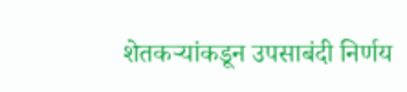शेतकऱ्यांकडून उपसाबंदी निर्णय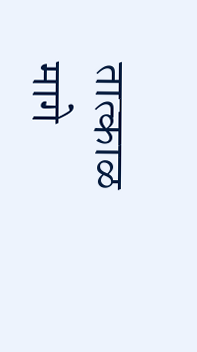तात्काळ मागे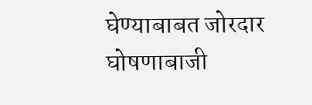घेण्याबाबत जोरदार घोषणाबाजी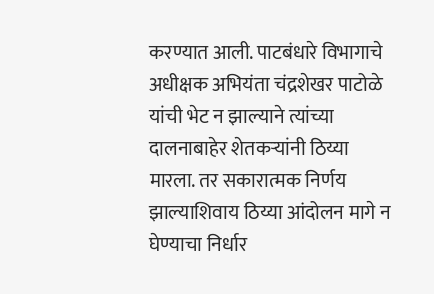करण्यात आली. पाटबंधारे विभागाचे अधीक्षक अभियंता चंद्रशेखर पाटोळे यांची भेट न झाल्याने त्यांच्या दालनाबाहेर शेतकऱ्यांनी ठिय्या मारला. तर सकारात्मक निर्णय झाल्याशिवाय ठिय्या आंदोलन मागे न घेण्याचा निर्धार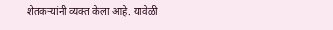शेतकऱ्यांनी व्यक्त केला आहे. यावेळी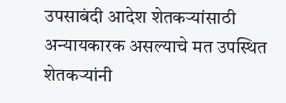उपसाबंदी आदेश शेतकऱ्यांसाठी अन्यायकारक असल्याचे मत उपस्थित शेतकऱ्यांनी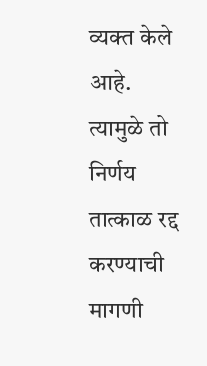व्यक्त केले आहे. त्यामुळे तो निर्णय तात्काळ रद्द करण्याची मागणी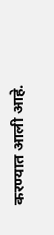करण्यात आली आहे.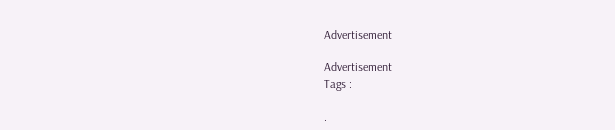Advertisement

Advertisement
Tags :

.